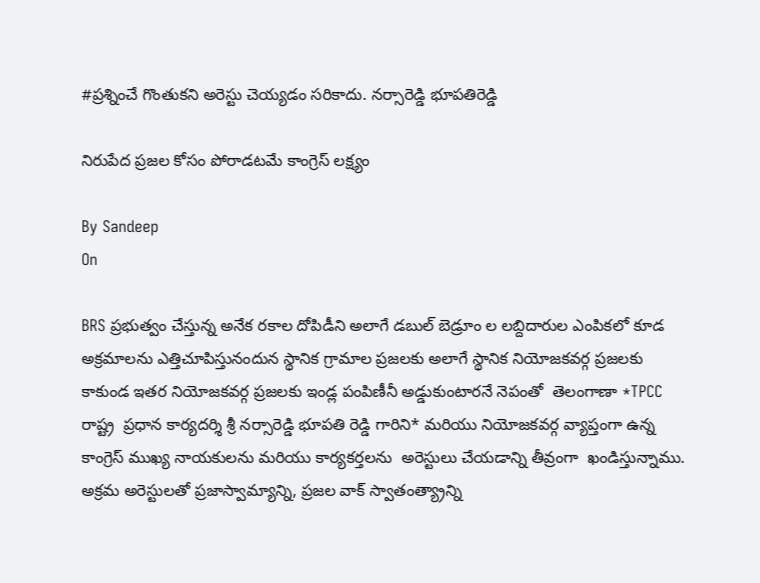#ప్రశ్నించే గొంతుకని అరెస్టు చెయ్యడం సరికాదు. నర్సారెడ్డి భూపతిరెడ్డి

నిరుపేద ప్రజల కోసం పోరాడటమే కాంగ్రెస్ లక్ష్యం

By Sandeep
On

BRS ప్రభుత్వం చేస్తున్న అనేక రకాల దోపిడీని అలాగే డబుల్ బెడ్రూం ల లబ్దిదారుల ఎంపికలో కూడ అక్రమాలను ఎత్తిచూపిస్తునందున స్థానిక గ్రామాల ప్రజలకు అలాగే స్థానిక నియోజకవర్గ ప్రజలకు కాకుండ ఇతర నియోజకవర్గ ప్రజలకు ఇండ్ల పంపిణీనీ అడ్డుకుంటారనే నెపంతో  తెలంగాణా *TPCC రాష్ట్ర  ప్రధాన కార్యదర్శి శ్రీ నర్సారెడ్డి భూపతి రెడ్డి గారిని* మరియు నియోజకవర్గ వ్యాప్తంగా ఉన్న కాంగ్రెస్ ముఖ్య నాయకులను మరియు కార్యకర్తలను  అరెస్టులు చేయడాన్ని తీవ్రంగా  ఖండిస్తున్నాము. అక్రమ అరెస్టులతో ప్రజాస్వామ్యాన్ని, ప్రజల వాక్ స్వాతంత్య్రాన్ని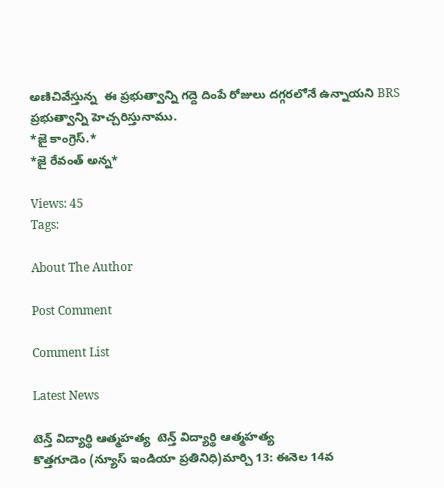అణిచివేస్తున్న  ఈ ప్రభుత్వాన్ని గద్దె దింపే రోజులు దగ్గరలోనే ఉన్నాయని BRS ప్రభుత్వాన్ని హెచ్చరిస్తునాము.
*జై కాంగ్రెస్.*
*జై రేవంత్ అన్న*

Views: 45
Tags:

About The Author

Post Comment

Comment List

Latest News

టెన్త్ విద్యార్థి ఆత్మహత్య  టెన్త్ విద్యార్థి ఆత్మహత్య
కొత్తగూడెం (న్యూస్ ఇండియా ప్రతినిధి)మార్చి 13: ఈనెల 14వ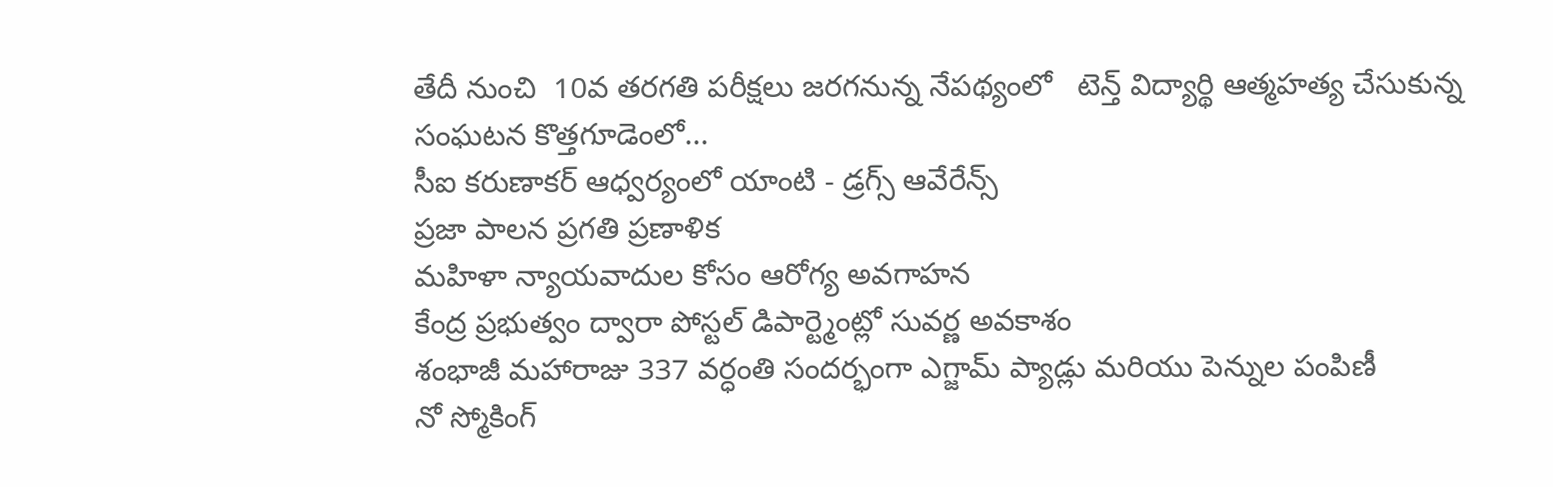తేదీ నుంచి  10వ తరగతి పరీక్షలు జరగనున్న నేపథ్యంలో   టెన్త్ విద్యార్థి ఆత్మహత్య చేసుకున్న సంఘటన కొత్తగూడెంలో...
సీఐ కరుణాకర్ ఆధ్వర్యంలో యాంటి - డ్రగ్స్ ఆవేరేన్స్
ప్రజా పాలన ప్రగతి ప్రణాళిక
మహిళా న్యాయవాదుల కోసం ఆరోగ్య అవగాహన
కేంద్ర ప్రభుత్వం ద్వారా పోస్టల్ డిపార్ట్మెంట్లో సువర్ణ అవకాశం
శంభాజీ మహారాజు 337 వర్ధంతి సందర్భంగా ఎగ్జామ్ ప్యాడ్లు మరియు పెన్నుల పంపిణీ
నో స్మోకింగ్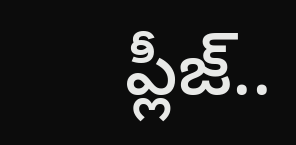ప్లీజ్..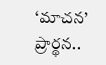‘మాచన’ ప్రార్థన..